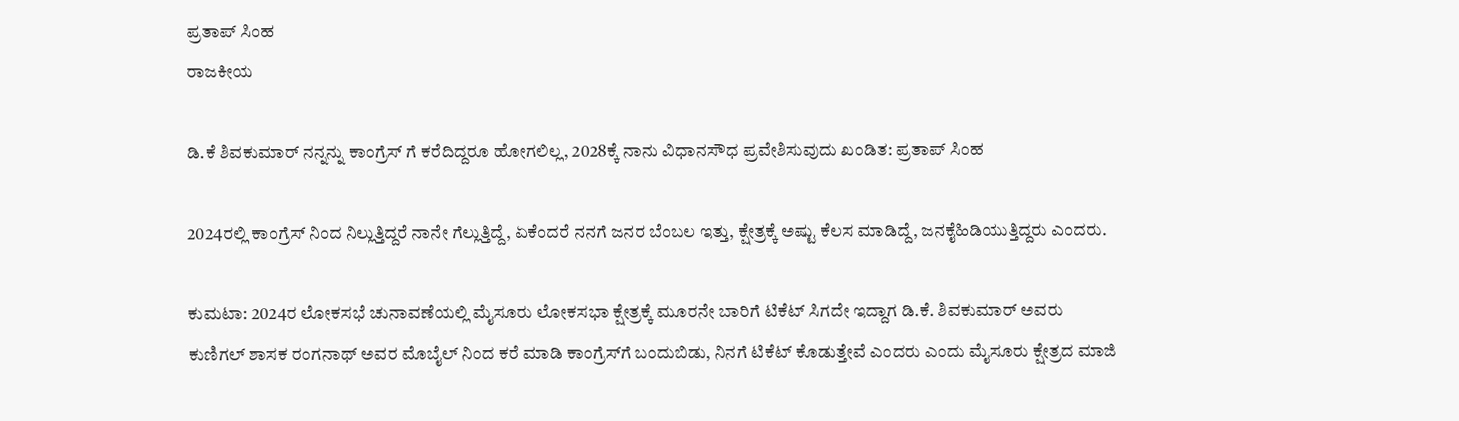ಪ್ರತಾಪ್ ಸಿಂಹ
ರಾಜಕೀಯ

ಡಿ.ಕೆ ಶಿವಕುಮಾರ್ ನನ್ನನ್ನು ಕಾಂಗ್ರೆಸ್ ಗೆ ಕರೆದಿದ್ದರೂ ಹೋಗಲಿಲ್ಲ, 2028ಕ್ಕೆ ನಾನು ವಿಧಾನಸೌಧ ಪ್ರವೇಶಿಸುವುದು ಖಂಡಿತ: ಪ್ರತಾಪ್ ಸಿಂಹ

2024ರಲ್ಲಿ ಕಾಂಗ್ರೆಸ್ ನಿಂದ ನಿಲ್ಲುತ್ತಿದ್ದರೆ ನಾನೇ ಗೆಲ್ಲುತ್ತಿದ್ದೆ, ಏಕೆಂದರೆ ನನಗೆ ಜನರ ಬೆಂಬಲ ಇತ್ತು, ಕ್ಷೇತ್ರಕ್ಕೆ ಅಷ್ಟು ಕೆಲಸ ಮಾಡಿದ್ದೆ, ಜನಕೈಹಿಡಿಯುತ್ತಿದ್ದರು ಎಂದರು.

ಕುಮಟಾ: 2024ರ ಲೋಕಸಭೆ ಚುನಾವಣೆಯಲ್ಲಿ ಮೈಸೂರು ಲೋಕಸಭಾ ಕ್ಷೇತ್ರಕ್ಕೆ ಮೂರನೇ ಬಾರಿಗೆ ಟಿಕೆಟ್ ಸಿಗದೇ ಇದ್ದಾಗ ಡಿ.ಕೆ. ಶಿವಕುಮಾರ್ ಅವರು ಕುಣಿಗಲ್ ಶಾಸಕ ರಂಗನಾಥ್ ಅವರ ಮೊಬೈಲ್ ನಿಂದ ಕರೆ ಮಾಡಿ ಕಾಂಗ್ರೆಸ್‌ಗೆ ಬಂದುಬಿಡು, ನಿನಗೆ ಟಿಕೆಟ್ ಕೊಡುತ್ತೇವೆ ಎಂದರು ಎಂದು ಮೈಸೂರು ಕ್ಷೇತ್ರದ ಮಾಜಿ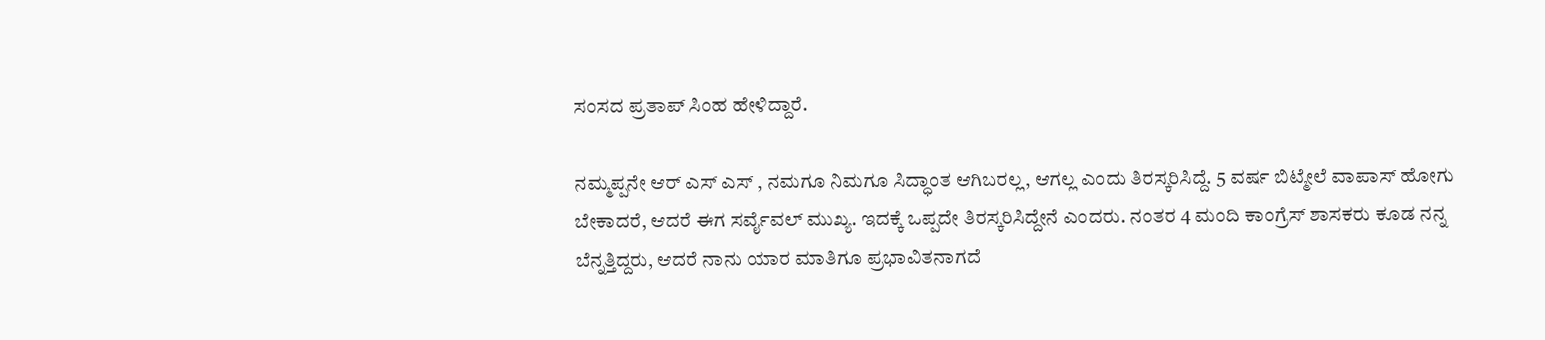ಸಂಸದ ಪ್ರತಾಪ್ ಸಿಂಹ ಹೇಳಿದ್ದಾರೆ.

ನಮ್ಮಪ್ಪನೇ ಆರ್ ಎಸ್ ಎಸ್ , ನಮಗೂ ನಿಮಗೂ ಸಿದ್ಧಾಂತ ಆಗಿಬರಲ್ಲ, ಆಗಲ್ಲ ಎಂದು ತಿರಸ್ಕರಿಸಿದ್ದೆ. 5 ವರ್ಷ ಬಿಟ್ಮೇಲೆ ವಾಪಾಸ್ ಹೋಗು ಬೇಕಾದರೆ, ಆದರೆ ಈಗ ಸರ್ವೈವಲ್ ಮುಖ್ಯ. ಇದಕ್ಕೆ ಒಪ್ಪದೇ ತಿರಸ್ಕರಿಸಿದ್ದೇನೆ ಎಂದರು. ನಂತರ 4 ಮಂದಿ ಕಾಂಗ್ರೆಸ್ ಶಾಸಕರು ಕೂಡ ನನ್ನ ಬೆನ್ನತ್ತಿದ್ದರು, ಆದರೆ ನಾನು ಯಾರ ಮಾತಿಗೂ ಪ್ರಭಾವಿತನಾಗದೆ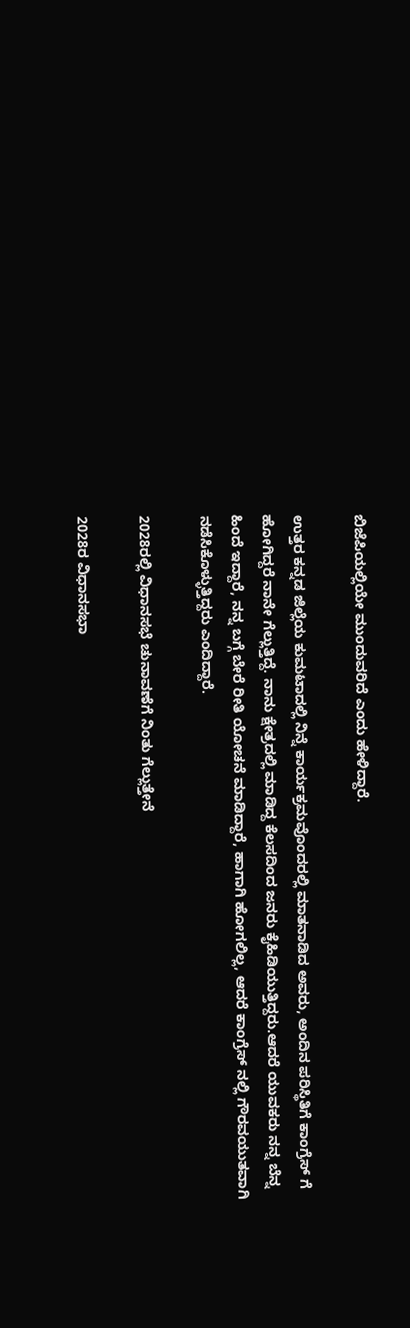ಬಿಜೆಪಿಯಲ್ಲಿಯೇ ಮುಂದುವರಿದೆ ಎಂದು ಹೇಳಿದ್ದಾರೆ.

ಉತ್ತರ ಕನ್ನಡ ಜಿಲ್ಲೆಯ ಕುಮಟಾದಲ್ಲಿ ನಿನ್ನೆ ಕಾರ್ಯಕ್ರಮವೊಂದರಲ್ಲಿ ಮಾತನಾಡಿದ ಅವರು, ಅಂದಿನ ಪರಿಸ್ಥಿತಿಗೆ ಕಾಂಗ್ರೆಸ್ ಗೆ ಹೋಗಿದ್ದರೆ ನಾನೇ ಗೆಲ್ಲುತ್ತಿದ್ದೆ. ನಾನು ಕ್ಷೇತ್ರದಲ್ಲಿ ಮಾಡಿದ್ದ ಕೆಲಸದಿಂದ ಜನರು ಕೈಹಿಡಿಯುತ್ತಿದ್ದರು.ಆದರೆ ಯುವಕರು ನನ್ನ ಬೆನ್ನ ಹಿಂದೆ ಇದ್ದಾರೆ, ನನ್ನ ಬಗ್ಗೆ ಬೇರೆ ರೀತಿ ಯೋಚನೆ ಮಾಡಿದ್ದಾರೆ, ಹಾಗಾಗಿ ಹೋಗಲಿಲ್ಲ, ಆದರೆ ಕಾಂಗ್ರೆಸ್ ನಲ್ಲಿ ಗೌರವಯುತವಾಗಿ ನಡೆಸಿಕೊಳ್ಳುತ್ತಿದ್ದರು ಎಂದಿದ್ದಾರೆ.

2028ರಲ್ಲಿ ವಿಧಾನಸಭೆ ಚುನಾವಣೆಗೆ ನಿಂತು ಗೆಲ್ಲುತ್ತೇನೆ

2028ರ ವಿಧಾನಸಭಾ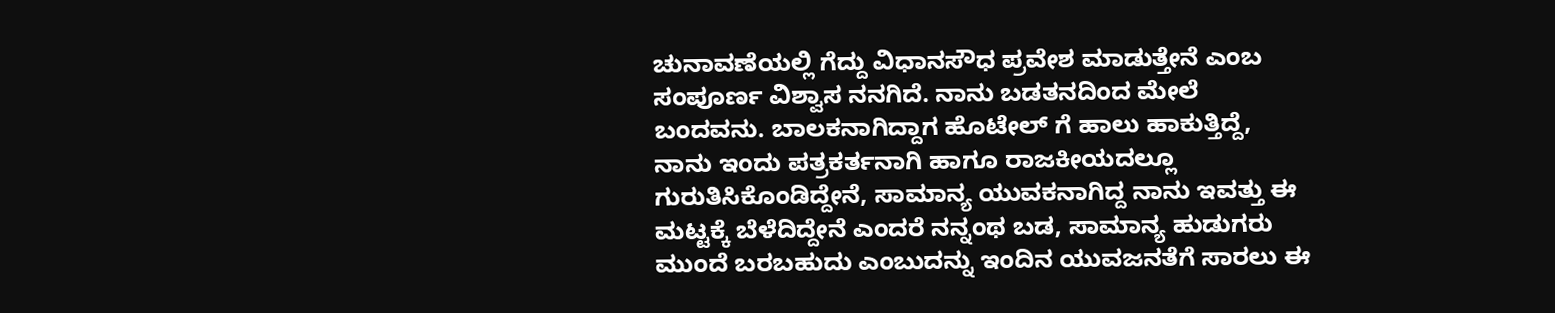ಚುನಾವಣೆಯಲ್ಲಿ ಗೆದ್ದು ವಿಧಾನಸೌಧ ಪ್ರವೇಶ ಮಾಡುತ್ತೇನೆ ಎಂಬ ಸಂಪೂರ್ಣ ವಿಶ್ವಾಸ ನನಗಿದೆ. ನಾನು ಬಡತನದಿಂದ ಮೇಲೆ ಬಂದವನು. ಬಾಲಕನಾಗಿದ್ದಾಗ ಹೊಟೇಲ್ ಗೆ ಹಾಲು ಹಾಕುತ್ತಿದ್ದೆ, ನಾನು ಇಂದು ಪತ್ರಕರ್ತನಾಗಿ ಹಾಗೂ ರಾಜಕೀಯದಲ್ಲೂ ಗುರುತಿಸಿಕೊಂಡಿದ್ದೇನೆ, ಸಾಮಾನ್ಯ ಯುವಕನಾಗಿದ್ದ ನಾನು ಇವತ್ತು ಈ ಮಟ್ಟಕ್ಕೆ ಬೆಳೆದಿದ್ದೇನೆ ಎಂದರೆ ನನ್ನಂಥ ಬಡ, ಸಾಮಾನ್ಯ ಹುಡುಗರು ಮುಂದೆ ಬರಬಹುದು ಎಂಬುದನ್ನು ಇಂದಿನ ಯುವಜನತೆಗೆ ಸಾರಲು ಈ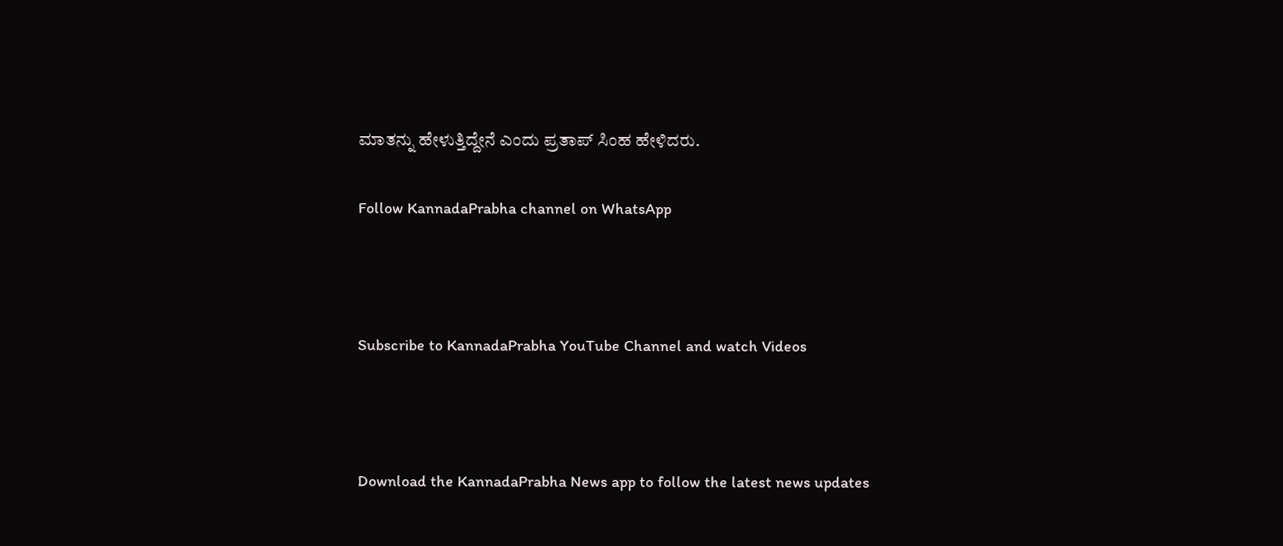ಮಾತನ್ನು ಹೇಳುತ್ತಿದ್ದೇನೆ ಎಂದು ಪ್ರತಾಪ್ ಸಿಂಹ ಹೇಳಿದರು.

Follow KannadaPrabha channel on WhatsApp



Subscribe to KannadaPrabha YouTube Channel and watch Videos



Download the KannadaPrabha News app to follow the latest news updates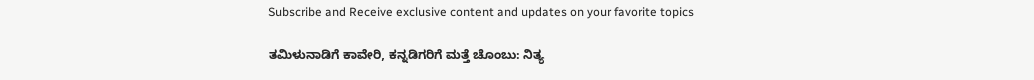Subscribe and Receive exclusive content and updates on your favorite topics

ತಮಿಳುನಾಡಿಗೆ ಕಾವೇರಿ, ಕನ್ನಡಿಗರಿಗೆ ಮತ್ತೆ ಚೊಂಬು: ನಿತ್ಯ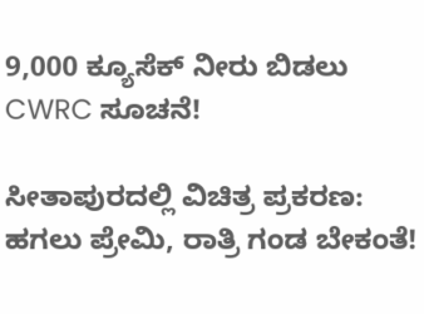9,000 ಕ್ಯೂಸೆಕ್ ನೀರು ಬಿಡಲು CWRC ಸೂಚನೆ!

ಸೀತಾಪುರದಲ್ಲಿ ವಿಚಿತ್ರ ಪ್ರಕರಣ: ಹಗಲು ಪ್ರೇಮಿ, ರಾತ್ರಿ ಗಂಡ ಬೇಕಂತೆ!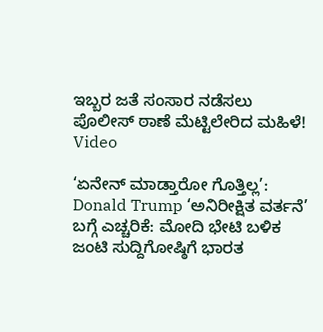ಇಬ್ಬರ ಜತೆ ಸಂಸಾರ ನಡೆಸಲು ಪೊಲೀಸ್ ಠಾಣೆ ಮೆಟ್ಟಿಲೇರಿದ ಮಹಿಳೆ! Video

‘ಏನೇನ್ ಮಾಡ್ತಾರೋ ಗೊತ್ತಿಲ್ಲ’: Donald Trump ‘ಅನಿರೀಕ್ಷಿತ ವರ್ತನೆ’ ಬಗ್ಗೆ ಎಚ್ಚರಿಕೆ: ಮೋದಿ ಭೇಟಿ ಬಳಿಕ ಜಂಟಿ ಸುದ್ದಿಗೋಷ್ಠಿಗೆ ಭಾರತ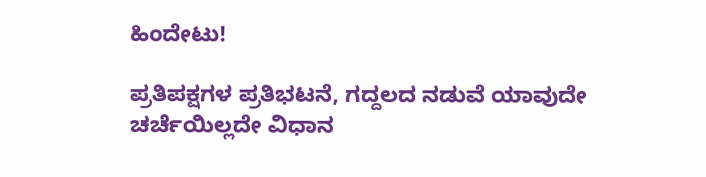ಹಿಂದೇಟು!

ಪ್ರತಿಪಕ್ಷಗಳ ಪ್ರತಿಭಟನೆ, ಗದ್ದಲದ ನಡುವೆ ಯಾವುದೇ ಚರ್ಚೆಯಿಲ್ಲದೇ ವಿಧಾನ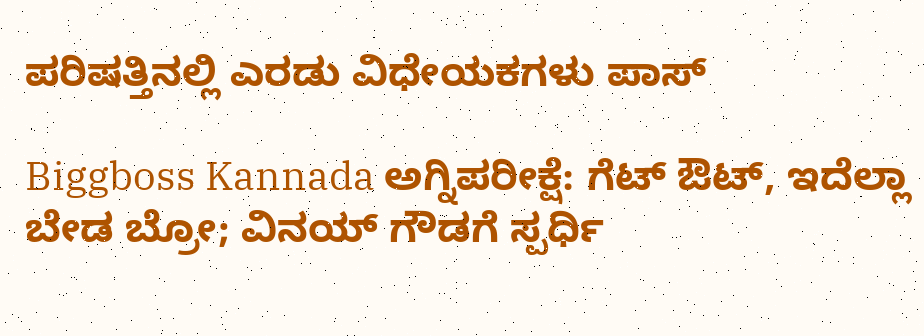ಪರಿಷತ್ತಿನಲ್ಲಿ ಎರಡು ವಿಧೇಯಕಗಳು ಪಾಸ್

Biggboss Kannada ಅಗ್ನಿಪರೀಕ್ಷೆ: ಗೆಟ್ ಔಟ್, ಇದೆಲ್ಲಾ ಬೇಡ ಬ್ರೋ; ವಿನಯ್ ಗೌಡಗೆ ಸ್ಪರ್ಧಿ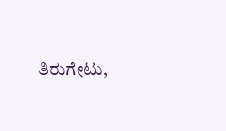ತಿರುಗೇಟು,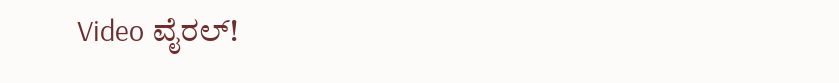Video ವೈರಲ್!